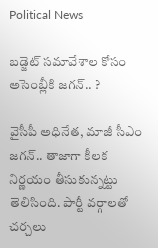Political News

బ‌డ్జెట్ స‌మావేశాల‌ కోసం అసెంబ్లీకి జ‌గ‌న్‌.. ?

వైసీపీ అధినేత‌, మాజీ సీఎం జ‌గ‌న్‌.. తాజాగా కీల‌క నిర్ణ‌యం తీసుకున్న‌ట్టు తెలిసింది. పార్టీ వ‌ర్గాలతో చ‌ర్చ‌లు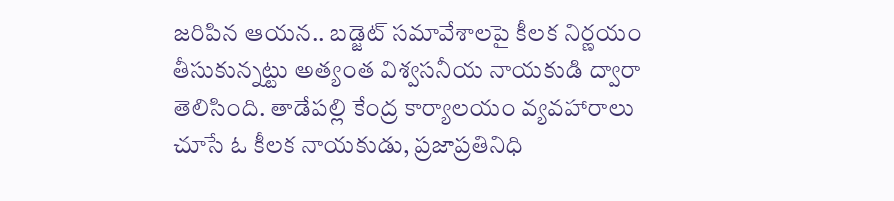జ‌రిపిన ఆయ‌న‌.. బ‌డ్జెట్ స‌మావేశాల‌పై కీల‌క నిర్ణ‌యం తీసుకున్న‌ట్టు అత్యంత విశ్వ‌స‌నీయ నాయ‌కుడి ద్వారా తెలిసింది. తాడేప‌ల్లి కేంద్ర కార్యాలయం వ్య‌వ‌హారాలు చూసే ఓ కీల‌క నాయ‌కుడు, ప్ర‌జాప్ర‌తినిధి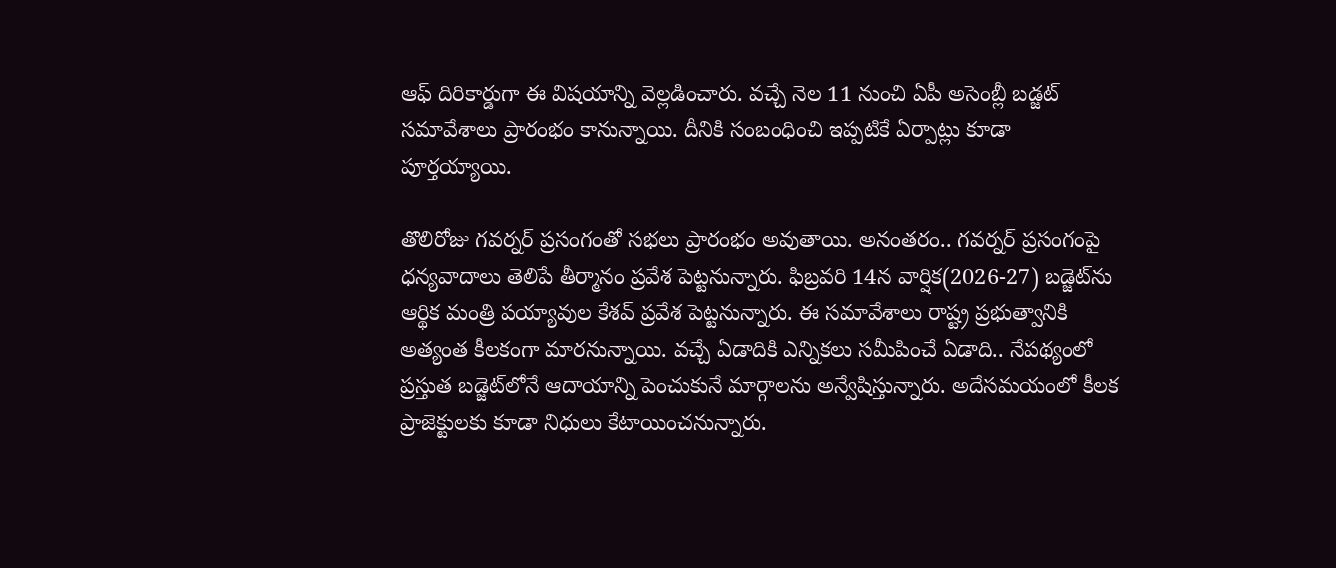ఆఫ్ దిరికార్డుగా ఈ విష‌యాన్ని వెల్ల‌డించారు. వ‌చ్చే నెల 11 నుంచి ఏపీ అసెంబ్లీ బ‌డ్జ‌ట్ స‌మావేశాలు ప్రారంభం కానున్నాయి. దీనికి సంబంధించి ఇప్ప‌టికే ఏర్పాట్లు కూడా పూర్త‌య్యాయి.

తొలిరోజు గ‌వ‌ర్న‌ర్ ప్ర‌సంగంతో స‌భ‌లు ప్రారంభం అవుతాయి. అనంత‌రం.. గ‌వ‌ర్న‌ర్ ప్ర‌సంగంపై ధ‌న్య‌వాదాలు తెలిపే తీర్మానం ప్ర‌వేశ పెట్ట‌నున్నారు. ఫిబ్ర‌వ‌రి 14న వార్షిక‌(2026-27) బ‌డ్జెట్‌ను ఆర్థిక మంత్రి ప‌య్యావుల కేశ‌వ్ ప్ర‌వేశ పెట్ట‌నున్నారు. ఈ స‌మావేశాలు రాష్ట్ర ప్ర‌భుత్వానికి అత్యంత కీల‌కంగా మార‌నున్నాయి. వ‌చ్చే ఏడాదికి ఎన్నిక‌లు స‌మీపించే ఏడాది.. నేప‌థ్యంలో ప్ర‌స్తుత బ‌డ్జెట్‌లోనే ఆదాయాన్ని పెంచుకునే మార్గాల‌ను అన్వేషిస్తున్నారు. అదేస‌మ‌యంలో కీల‌క ప్రాజెక్టుల‌కు కూడా నిధులు కేటాయించ‌నున్నారు.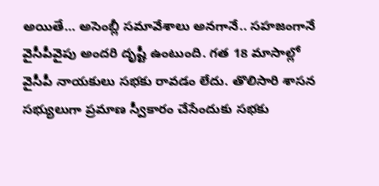అయితే… అసెంబ్లీ స‌మావేశాలు అన‌గానే.. స‌హ‌జంగానే వైసీపీవైపు అంద‌రి దృష్టీ ఉంటుంది. గ‌త 18 మాసాల్లో వైసీపీ నాయకులు స‌భ‌కు రావ‌డం లేదు. తొలిసారి శాస‌న స‌భ్యులుగా ప్ర‌మాణ స్వీకారం చేసేందుకు స‌భ‌కు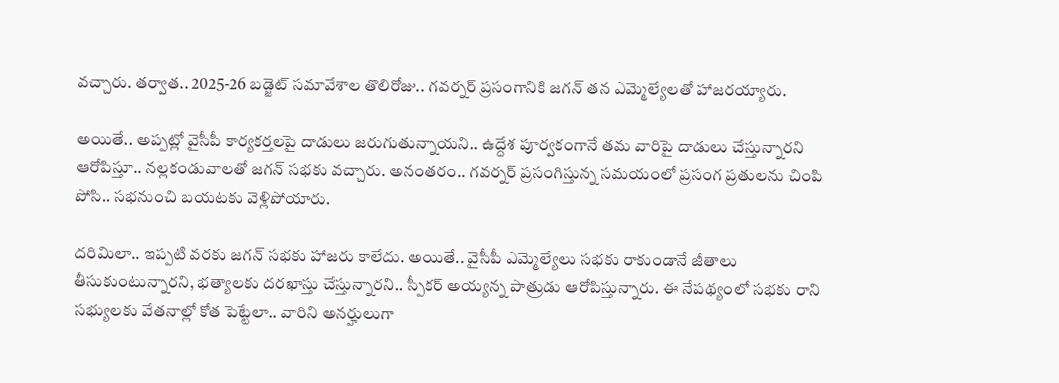వ‌చ్చారు. త‌ర్వాత‌.. 2025-26 బ‌డ్జెట్ స‌మావేశాల తొలిరోజు.. గ‌వ‌ర్నర్ ప్ర‌సంగానికి జ‌గ‌న్ తన ఎమ్మెల్యేల‌తో హాజ‌ర‌య్యారు.

అయితే.. అప్ప‌ట్లో వైసీపీ కార్యకర్త‌ల‌పై దాడులు జ‌రుగుతున్నాయ‌ని.. ఉద్దేశ పూర్వ‌కంగానే త‌మ వారిపై దాడులు చేస్తున్నార‌ని ఆరోపిస్తూ.. న‌ల్ల‌కండువాల‌తో జ‌గ‌న్ స‌భ‌కు వ‌చ్చారు. అనంత‌రం.. గ‌వ‌ర్న‌ర్ ప్ర‌సంగిస్తున్న స‌మ‌యంలో ప్ర‌సంగ ప్ర‌తుల‌ను చింపి పోసి.. స‌భ‌నుంచి బ‌య‌ట‌కు వెళ్లిపోయారు.

ద‌రిమిలా.. ఇప్ప‌టి వ‌ర‌కు జ‌గ‌న్ స‌భ‌కు హాజ‌రు కాలేదు. అయితే.. వైసీపీ ఎమ్మెల్యేలు స‌భ‌కు రాకుండానే జీతాలు తీసుకుంటున్నార‌ని, భ‌త్యాల‌కు ద‌ర‌ఖాస్తు చేస్తున్నార‌ని.. స్పీక‌ర్ అయ్య‌న్న పాత్రుడు ఆరోపిస్తున్నారు. ఈ నేప‌థ్యంలో స‌భ‌కు రాని స‌భ్యుల‌కు వేత‌నాల్లో కోత పెట్టేలా.. వారిని అన‌ర్హులుగా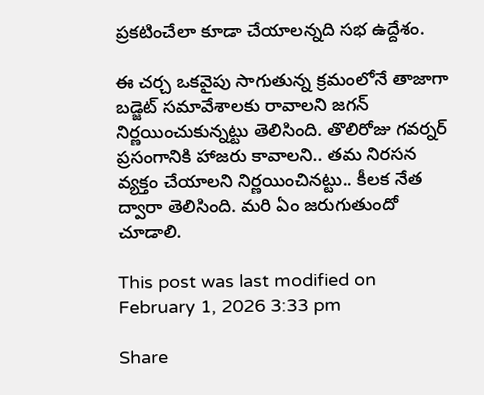ప్ర‌క‌టించేలా కూడా చేయాల‌న్న‌ది స‌భ ఉద్దేశం.

ఈ చ‌ర్చ ఒక‌వైపు సాగుతున్న క్ర‌మంలోనే తాజాగా బ‌డ్జెట్ స‌మావేశాల‌కు రావాల‌ని జ‌గ‌న్ నిర్ణ‌యించుకున్న‌ట్టు తెలిసింది. తొలిరోజు గ‌వ‌ర్న‌ర్ ప్ర‌సంగానికి హాజ‌రు కావాల‌ని.. త‌మ నిర‌స‌న వ్య‌క్తం చేయాల‌ని నిర్ణ‌యించిన‌ట్టు.. కీల‌క నేత ద్వారా తెలిసింది. మ‌రి ఏం జ‌రుగుతుందో చూడాలి.

This post was last modified on February 1, 2026 3:33 pm

Share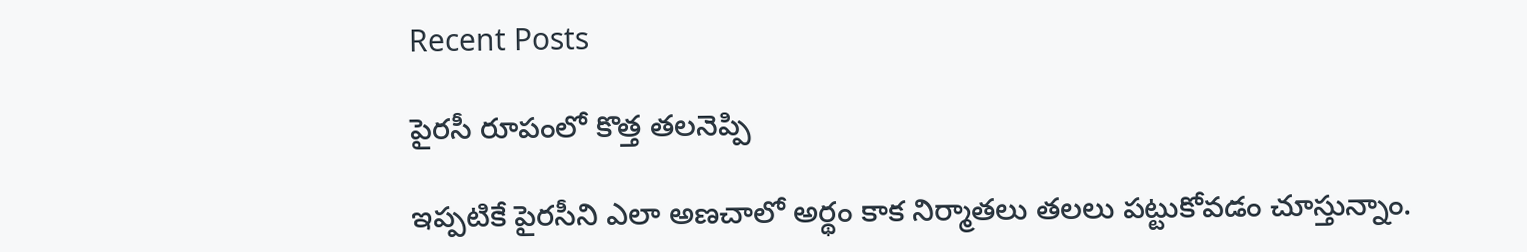Recent Posts

పైరసీ రూపంలో కొత్త తలనెప్పి

ఇప్పటికే పైరసీని ఎలా అణచాలో అర్థం కాక నిర్మాతలు తలలు పట్టుకోవడం చూస్తున్నాం.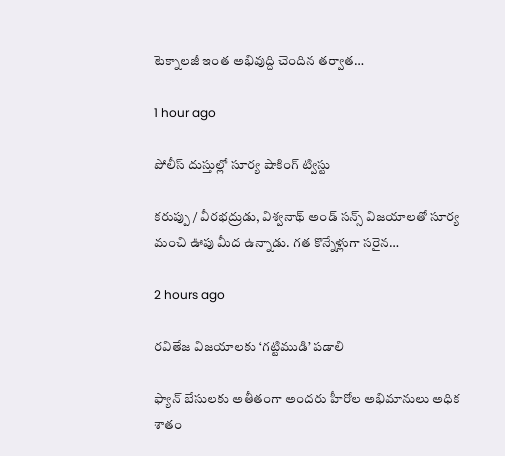టెక్నాలజీ ఇంత అభివుద్ది చెందిన తర్వాత…

1 hour ago

పోలీస్ దుస్తుల్లో సూర్య షాకింగ్ ట్విస్టు

కరుప్పు / వీరభద్రుడు, విశ్వనాథ్ అండ్ సన్స్ విజయాలతో సూర్య మంచి ఊపు మీద ఉన్నాడు. గత కొన్నేళ్లుగా సరైన…

2 hours ago

రవితేజ విజయాలకు ‘గట్టిముడి’ పడాలి

ఫ్యాన్ బేసులకు అతీతంగా అందరు హీరోల అభిమానులు అధిక శాతం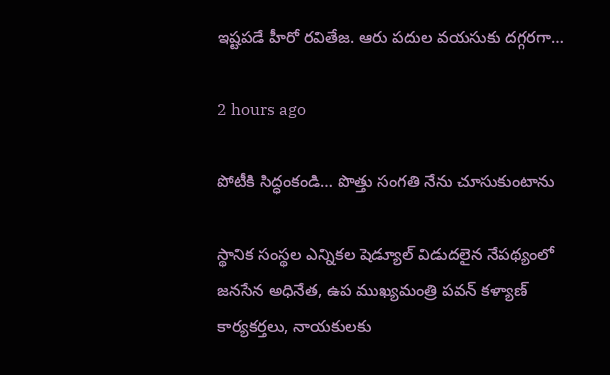ఇష్టపడే హీరో రవితేజ. ఆరు పదుల వయసుకు దగ్గరగా…

2 hours ago

పోటీకి సిద్ధంకండి… పొత్తు సంగతి నేను చూసుకుంటాను

స్థానిక సంస్థల ఎన్నికల షెడ్యూల్ విడుదలైన నేపథ్యంలో జనసేన అధినేత, ఉప ముఖ్యమంత్రి పవన్ కళ్యాణ్ కార్యకర్తలు, నాయకులకు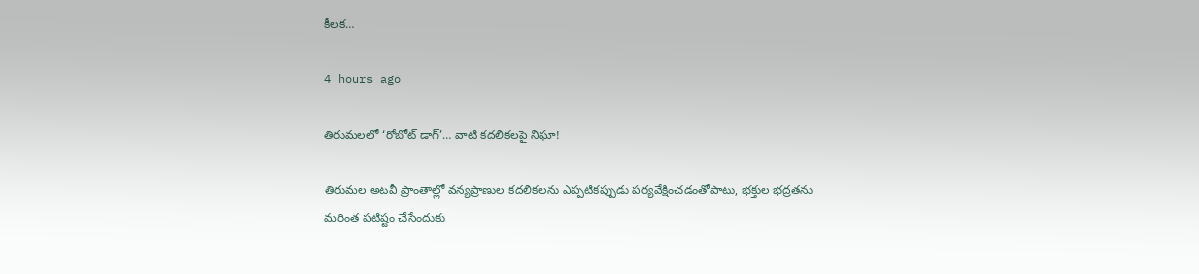కీలక…

4 hours ago

తిరుమలలో ‘రోబోట్‌ డాగ్‌’… వాటి కదలికలపై నిఘా!

తిరుమల అటవీ ప్రాంతాల్లో వన్యప్రాణుల కదలికలను ఎప్పటికప్పుడు పర్యవేక్షించడంతోపాటు, భక్తుల భద్రతను మరింత పటిష్టం చేసేందుకు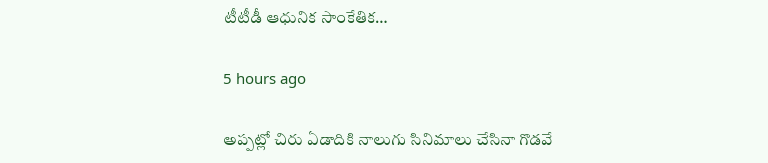టీటీడీ ఆధునిక సాంకేతిక…

5 hours ago

అప్పట్లో చిరు ఏడాదికి నాలుగు సినిమాలు చేసినా గొడవే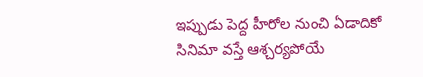ఇప్పుడు పెద్ద హీరోల నుంచి ఏడాదికో సినిమా వస్తే ఆశ్చర్యపోయే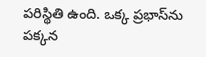పరిస్థితి ఉంది. ఒక్క ప్రభాస్‌ను పక్కన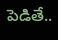పెడితే..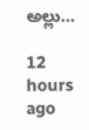అల్లు…

12 hours ago